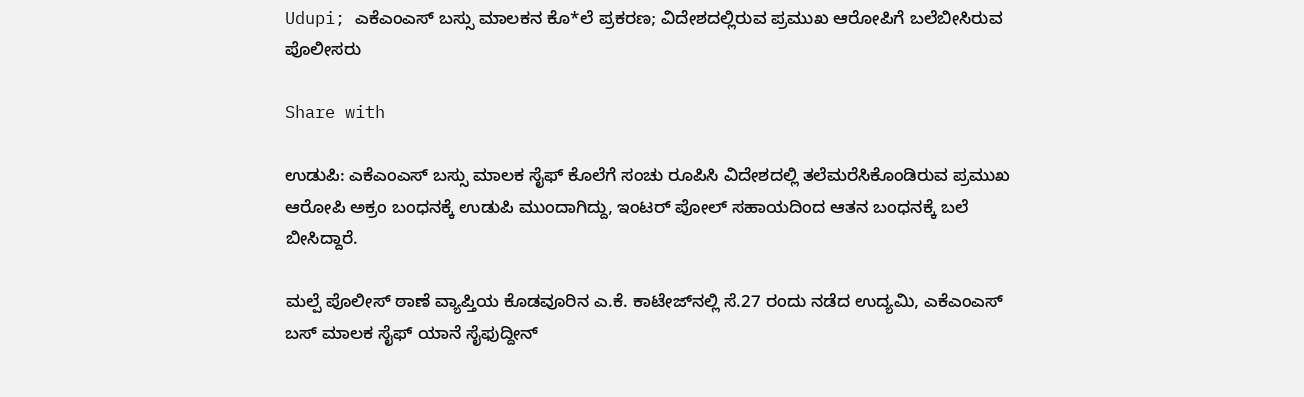Udupi; ಎಕೆಎಂಎಸ್ ಬಸ್ಸು ಮಾಲಕನ ಕೊ*ಲೆ ಪ್ರಕರಣ; ವಿದೇಶದಲ್ಲಿರುವ ಪ್ರಮುಖ ಆರೋಪಿಗೆ ಬಲೆಬೀಸಿರುವ ಪೊಲೀಸರು

Share with

ಉಡುಪಿ: ಎಕೆಎಂಎಸ್ ಬಸ್ಸು ಮಾಲಕ ಸೈಫ್ ಕೊಲೆಗೆ ಸಂಚು ರೂಪಿಸಿ ವಿದೇಶದಲ್ಲಿ ತಲೆಮರೆಸಿಕೊಂಡಿರುವ ಪ್ರಮುಖ ಆರೋಪಿ ಅಕ್ರಂ ಬಂಧನಕ್ಕೆ ಉಡುಪಿ ಮುಂದಾಗಿದ್ದು, ಇಂಟರ್ ಪೋಲ್ ಸಹಾಯದಿಂದ ಆತನ ಬಂಧನಕ್ಕೆ ಬಲೆ ಬೀಸಿದ್ದಾರೆ.

ಮಲ್ಪೆ ಪೊಲೀಸ್ ಠಾಣೆ ವ್ಯಾಪ್ತಿಯ ಕೊಡವೂರಿನ ಎ.ಕೆ. ಕಾಟೇಜ್‌ನಲ್ಲಿ ಸೆ.27 ರಂದು ನಡೆದ ಉದ್ಯಮಿ, ಎಕೆಎಂಎಸ್ ಬಸ್ ಮಾಲಕ ಸೈಫ್ ಯಾನೆ ಸೈಫುದ್ದೀನ್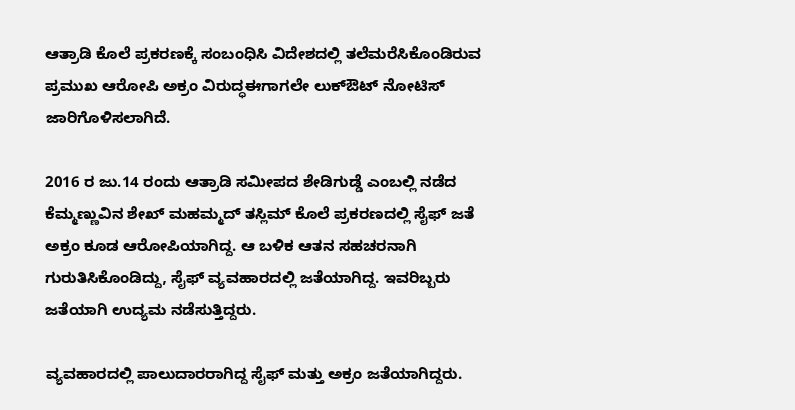ಆತ್ರಾಡಿ ಕೊಲೆ ಪ್ರಕರಣಕ್ಕೆ ಸಂಬಂಧಿಸಿ ವಿದೇಶದಲ್ಲಿ ತಲೆಮರೆಸಿಕೊಂಡಿರುವ ಪ್ರಮುಖ ಆರೋಪಿ ಅಕ್ರಂ ವಿರುದ್ಧಈಗಾಗಲೇ ಲುಕ್‌ಔಟ್ ನೋಟಿಸ್‌ ಜಾರಿಗೊಳಿಸಲಾಗಿದೆ.

2016 ರ ಜು.14 ರಂದು ಆತ್ರಾಡಿ ಸಮೀಪದ ಶೇಡಿಗುಡ್ಡೆ ಎಂಬಲ್ಲಿ ನಡೆದ ಕೆಮ್ಮಣ್ಣುವಿನ ಶೇಖ್ ಮಹಮ್ಮದ್ ತಸ್ಲಿಮ್ ಕೊಲೆ ಪ್ರಕರಣದಲ್ಲಿ ಸೈಫ್ ಜತೆ ಅಕ್ರಂ ಕೂಡ ಆರೋಪಿಯಾಗಿದ್ದ. ಆ ಬಳಿಕ ಆತನ ಸಹಚರನಾಗಿ ಗುರುತಿಸಿಕೊಂಡಿದ್ದು, ಸೈಫ್ ವ್ಯವಹಾರದಲ್ಲಿ ಜತೆಯಾಗಿದ್ದ. ಇವರಿಬ್ಬರು ಜತೆಯಾಗಿ ಉದ್ಯಮ ನಡೆಸುತ್ತಿದ್ದರು.

ವ್ಯವಹಾರದಲ್ಲಿ ಪಾಲುದಾರರಾಗಿದ್ದ ಸೈಫ್ ಮತ್ತು ಅಕ್ರಂ ಜತೆಯಾಗಿದ್ದರು.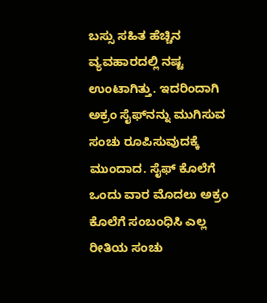ಬಸ್ಸು ಸಹಿತ ಹೆಚ್ಚಿನ ವ್ಯವಹಾರದಲ್ಲಿ ನಷ್ಟ ಉಂಟಾಗಿತ್ತು. ಇದರಿಂದಾಗಿ ಅಕ್ರಂ ಸೈಫ್‌ನನ್ನು ಮುಗಿಸುವ ಸಂಚು ರೂಪಿಸುವುದಕ್ಕೆ ಮುಂದಾದ. ಸೈಫ್ ಕೊಲೆಗೆ ಒಂದು ವಾರ ಮೊದಲು ಅಕ್ರಂ ಕೊಲೆಗೆ ಸಂಬಂಧಿಸಿ ಎಲ್ಲ ರೀತಿಯ ಸಂಚು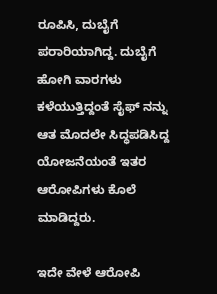ರೂಪಿಸಿ, ದುಬೈಗೆ ಪರಾರಿಯಾಗಿದ್ದ. ದುಬೈಗೆ ಹೋಗಿ ವಾರಗಳು ಕಳೆಯುತ್ತಿದ್ದಂತೆ ಸೈಫ್ ನನ್ನು ಆತ ಮೊದಲೇ ಸಿದ್ಧಪಡಿಸಿದ್ದ ಯೋಜನೆಯಂತೆ ಇತರ ಆರೋಪಿಗಳು ಕೊಲೆ ಮಾಡಿದ್ದರು.

ಇದೇ ವೇಳೆ ಆರೋಪಿ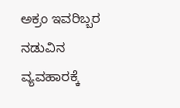ಅಕ್ರಂ ಇವರಿಬ್ಬರ ನಡುವಿನ ವ್ಯವಹಾರಕ್ಕೆ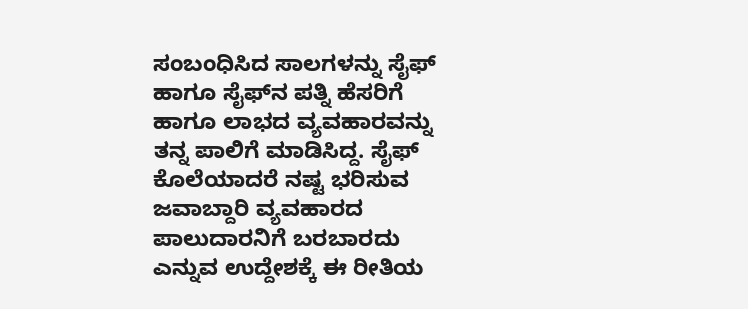ಸಂಬಂಧಿಸಿದ ಸಾಲಗಳನ್ನು ಸೈಫ್ ಹಾಗೂ ಸೈಫ್‌ನ ಪತ್ನಿ ಹೆಸರಿಗೆ ಹಾಗೂ ಲಾಭದ ವ್ಯವಹಾರವನ್ನು ತನ್ನ ಪಾಲಿಗೆ ಮಾಡಿಸಿದ್ದ. ಸೈಫ್ ಕೊಲೆಯಾದರೆ ನಷ್ಟ ಭರಿಸುವ ಜವಾಬ್ದಾರಿ ವ್ಯವಹಾರದ ಪಾಲುದಾರನಿಗೆ ಬರಬಾರದು ಎನ್ನುವ ಉದ್ದೇಶಕ್ಕೆ ಈ ರೀತಿಯ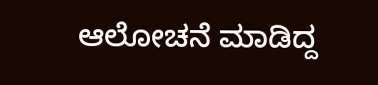ಆಲೋಚನೆ ಮಾಡಿದ್ದ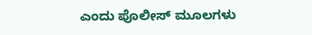ಎಂದು ಪೊಲೀಸ್ ಮೂಲಗಳು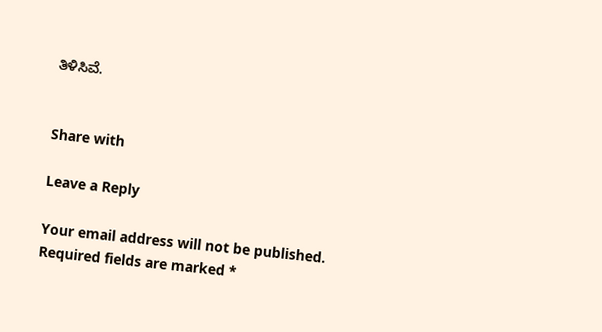ತಿಳಿಸಿವೆ.


Share with

Leave a Reply

Your email address will not be published. Required fields are marked *